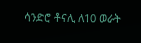ሳንድሮ ቶናሊ ለ10 ወራት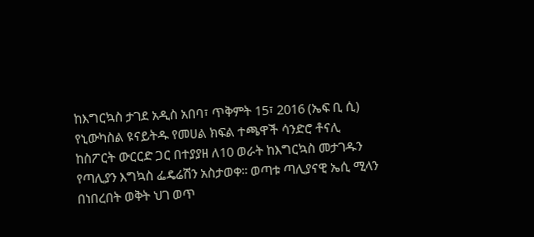ከእግርኳስ ታገደ አዲስ አበባ፣ ጥቅምት 15፣ 2016 (ኤፍ ቢ ሲ) የኒውካስል ዩናይትዱ የመሀል ክፍል ተጫዋች ሳንድሮ ቶናሊ ከስፖርት ውርርድ ጋር በተያያዘ ለ10 ወራት ከእግርኳስ መታገዱን የጣሊያን እግኳስ ፌዴሬሽን አስታወቀ፡፡ ወጣቱ ጣሊያናዊ ኤሲ ሚላን በነበረበት ወቅት ህገ ወጥ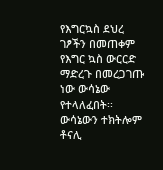የእግርኳስ ደህረ ገፆችን በመጠቀም የእግር ኳስ ውርርድ ማድረጉ በመረጋገጡ ነው ውሳኔው የተላለፈበት፡፡ ውሳኔውን ተክትሎም ቶናሊ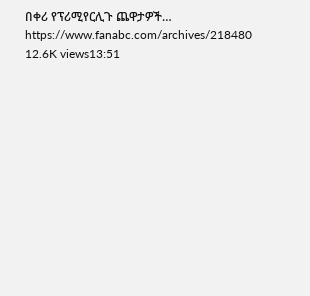በቀሪ የፕሪሚየርሊጉ ጨዋታዎች… https://www.fanabc.com/archives/218480 12.6K views13:51